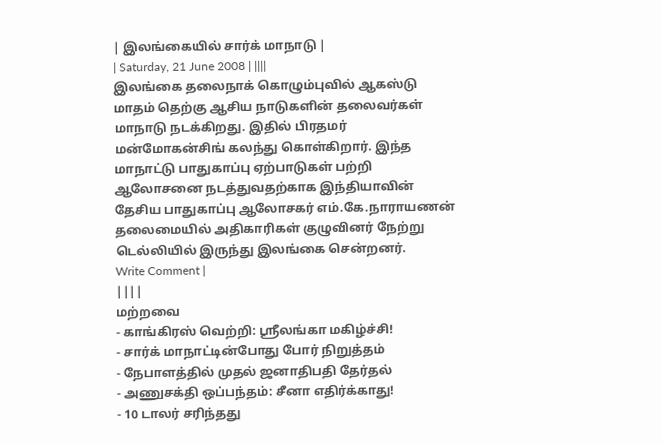| இலங்கையில் சார்க் மாநாடு |
| Saturday, 21 June 2008 | ||||
இலங்கை தலைநாக் கொழும்புவில் ஆகஸ்டு மாதம் தெற்கு ஆசிய நாடுகளின் தலைவர்கள் மாநாடு நடக்கிறது. இதில் பிரதமர் மன்மோகன்சிங் கலந்து கொள்கிறார். இந்த மாநாட்டு பாதுகாப்பு ஏற்பாடுகள் பற்றி ஆலோசனை நடத்துவதற்காக இந்தியாவின் தேசிய பாதுகாப்பு ஆலோசகர் எம்.கே.நாராயணன் தலைமையில் அதிகாரிகள் குழுவினர் நேற்று டெல்லியில் இருந்து இலங்கை சென்றனர்.
Write Comment |
||||
மற்றவை
- காங்கிரஸ் வெற்றி: ஸ்ரீலங்கா மகிழ்ச்சி!
- சார்க் மாநாட்டின்போது போர் நிறுத்தம்
- நேபாளத்தில் முதல் ஜனாதிபதி தேர்தல்
- அணுசக்தி ஒப்பந்தம்: சீனா எதிர்க்காது!
- 10 டாலர் சரிந்தது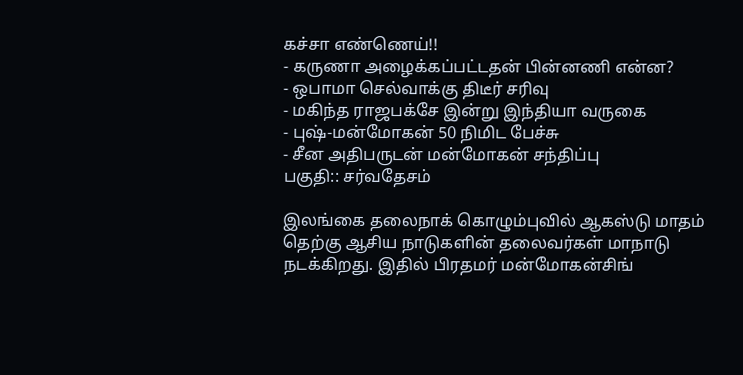கச்சா எண்ணெய்!!
- கருணா அழைக்கப்பட்டதன் பின்னணி என்ன?
- ஒபாமா செல்வாக்கு திடீர் சரிவு
- மகிந்த ராஜபக்சே இன்று இந்தியா வருகை
- புஷ்-மன்மோகன் 50 நிமிட பேச்சு
- சீன அதிபருடன் மன்மோகன் சந்திப்பு
பகுதி:: சர்வதேசம்

இலங்கை தலைநாக் கொழும்புவில் ஆகஸ்டு மாதம் தெற்கு ஆசிய நாடுகளின் தலைவர்கள் மாநாடு நடக்கிறது. இதில் பிரதமர் மன்மோகன்சிங்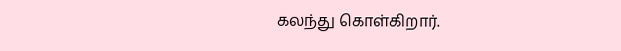கலந்து கொள்கிறார்.